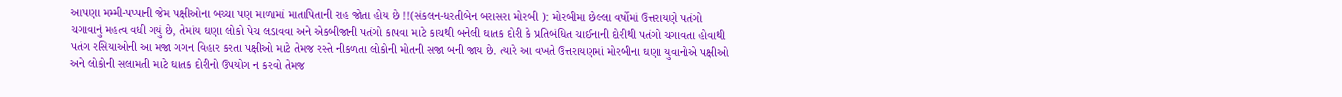આપણા મમ્મી-પપ્પાની જેમ પક્ષીઓના બચ્ચા પણ માળામાં માતાપિતાની રાહ જોતા હોય છે !!(સંકલન-ધરતીબેન બરાસરા મોરબી ): મોરબીમા છેલ્લા વર્ષોમાં ઉત્તરાયણે પતંગો ચગાવાનું મહત્વ વધી ગયું છે, તેમાંય ઘણા લોકો પેચ લડાવવા અને એકબીજાની પતંગો કાપવા માટે કાચથી બનેલી ઘાતક દોરી કે પ્રતિબંધિત ચાઈનાની દોરીથી પતંગો ચગાવતા હોવાથી પતંગ રસિયાઓની આ મજા ગગન વિહાર કરતા પક્ષીઓ માટે તેમજ રસ્તે નીકળતા લોકોની મોતની સજા બની જાય છે. ત્યારે આ વખતે ઉત્તરાયણમાં મોરબીના ઘણા યુવાનોએ પક્ષીઓ અને લોકોની સલામતી માટે ઘાતક દોરીનો ઉપયોગ ન કરવો તેમજ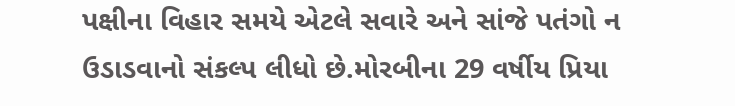પક્ષીના વિહાર સમયે એટલે સવારે અને સાંજે પતંગો ન ઉડાડવાનો સંકલ્પ લીધો છે.મોરબીના 29 વર્ષીય પ્રિયા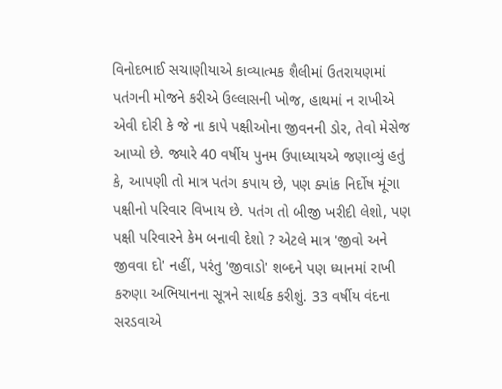વિનોદભાઈ સચાણીયાએ કાવ્યાત્મક શૈલીમાં ઉતરાયણમાં પતંગની મોજને કરીએ ઉલ્લાસની ખોજ, હાથમાં ન રાખીએ એવી દોરી કે જે ના કાપે પક્ષીઓના જીવનની ડોર, તેવો મેસેજ આપ્યો છે. જ્યારે 40 વર્ષીય પુનમ ઉપાધ્યાયએ જણાવ્યું હતું કે, આપણી તો માત્ર પતંગ કપાય છે, પણ ક્યાંક નિર્દોષ મૂંગા પક્ષીનો પરિવાર વિખાય છે. પતંગ તો બીજી ખરીદી લેશો, પણ પક્ષી પરિવારને કેમ બનાવી દેશો ? એટલે માત્ર 'જીવો અને જીવવા દો' નહીં, પરંતુ 'જીવાડો' શબ્દને પણ ધ્યાનમાં રાખી કરુણા અભિયાનના સૂત્રને સાર્થક કરીશું. 33 વર્ષીય વંદના સરડવાએ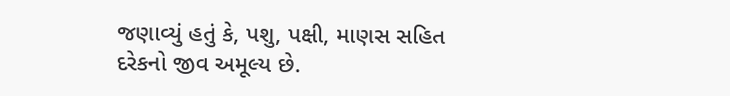જણાવ્યું હતું કે, પશુ, પક્ષી, માણસ સહિત દરેકનો જીવ અમૂલ્ય છે.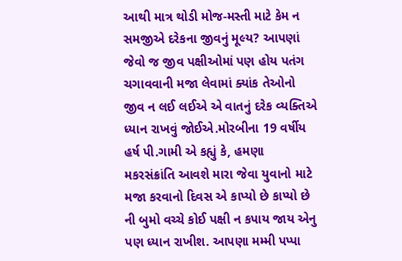આથી માત્ર થોડી મોજ-મસ્તી માટે કેમ ન સમજીએ દરેકના જીવનું મૂલ્ય? આપણાં જેવો જ જીવ પક્ષીઓમાં પણ હોય પતંગ ચગાવવાની મજા લેવામાં ક્યાંક તેઓનો જીવ ન લઈ લઈએ એ વાતનું દરેક વ્યક્તિએ ધ્યાન રાખવું જોઈએ.મોરબીના 19 વર્ષીય હર્ષ પી.ગામી એ કહ્યું કે, હમણા મકરસંક્રાંતિ આવશે મારા જેવા યુવાનો માટે મજા કરવાનો દિવસ એ કાપ્યો છે કાપ્યો છે ની બુમો વચ્ચે કોઈ પક્ષી ન કપાય જાય એનુ પણ ધ્યાન રાખીશ. આપણા મમ્મી પપ્પા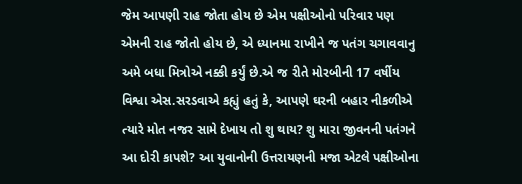જેમ આપણી રાહ જોતા હોય છે એમ પક્ષીઓનો પરિવાર પણ એમની રાહ જોતો હોય છે, એ ધ્યાનમા રાખીને જ પતંગ ચગાવવાનુ અમે બધા મિત્રોએ નક્કી કર્યું છે.એ જ રીતે મોરબીની 17 વર્ષીય વિશ્વા એસ.સરડવાએ કહ્યું હતું કે, આપણે ઘરની બહાર નીકળીએ ત્યારે મોત નજર સામે દેખાય તો શુ થાય? શુ મારા જીવનની પતંગને આ દોરી કાપશે? આ યુવાનોની ઉત્તરાયણની મજા એટલે પક્ષીઓના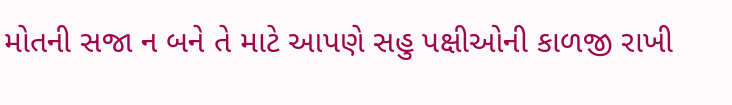મોતની સજા ન બને તે માટે આપણે સહુ પક્ષીઓની કાળજી રાખી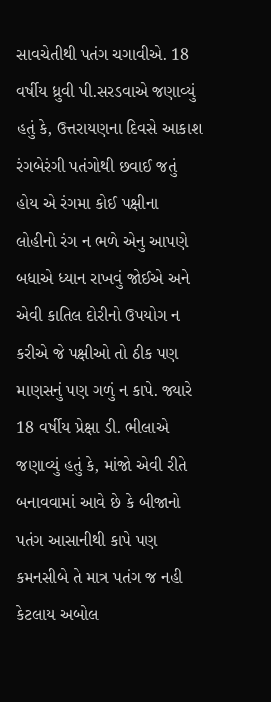સાવચેતીથી પતંગ ચગાવીએ. 18 વર્ષીય ધ્રુવી પી.સરડવાએ જણાવ્યું હતું કે, ઉત્તરાયણના દિવસે આકાશ રંગબેરંગી પતંગોથી છવાઈ જતું હોય એ રંગમા કોઈ પક્ષીના લોહીનો રંગ ન ભળે એનુ આપણે બધાએ ધ્યાન રાખવું જોઈએ અને એવી કાતિલ દોરીનો ઉપયોગ ન કરીએ જે પક્ષીઓ તો ઠીક પણ માણસનું પણ ગળું ન કાપે. જ્યારે 18 વર્ષીય પ્રેક્ષા ડી. ભીલાએ જણાવ્યું હતું કે, માંજો એવી રીતે બનાવવામાં આવે છે કે બીજાનો પતંગ આસાનીથી કાપે પણ કમનસીબે તે માત્ર પતંગ જ નહી કેટલાય અબોલ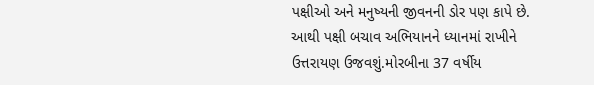પક્ષીઓ અને મનુષ્યની જીવનની ડોર પણ કાપે છે. આથી પક્ષી બચાવ અભિયાનને ધ્યાનમાં રાખીને ઉત્તરાયણ ઉજવશું.મોરબીના 37 વર્ષીય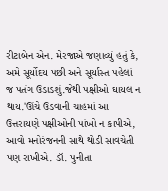રીટાબેન એન. મેરજાએ જણાવ્યું હતું કે, અમે સૂર્યોદય પછી અને સૂર્યાસ્ત પહેલાં જ પતંગ ઉડાડશું.જેથી પક્ષીઓ ઘાયલ ન થાય.'ઊંચે ઉડવાની ચાહમાં આ ઉત્તરાયણે પક્ષીઓની પાંખો ન કાપીએ, આવો મનોરંજનની સાથે થોડી સાવચેતી પણ રાખીએ. ડૉ. પુનીતા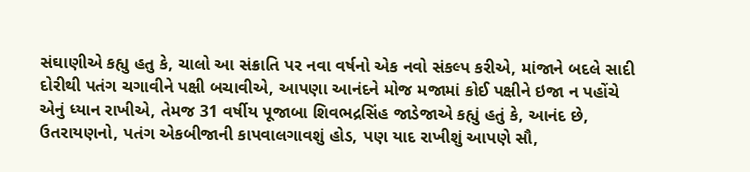સંઘાણીએ કહ્યુ હતુ કે, ચાલો આ સંક્રાતિ પર નવા વર્ષનો એક નવો સંકલ્પ કરીએ, માંજાને બદલે સાદી દોરીથી પતંગ ચગાવીને પક્ષી બચાવીએ, આપણા આનંદને મોજ મજામાં કોઈ પક્ષીને ઇજા ન પહોંચે એનું ધ્યાન રાખીએ, તેમજ 31 વર્ષીય પૂજાબા શિવભદ્રસિંહ જાડેજાએ કહ્યું હતું કે, આનંદ છે, ઉતરાયણનો, પતંગ એકબીજાની કાપવાલગાવશું હોડ, પણ યાદ રાખીશું આપણે સૌ,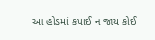આ હોડમાં કપાઈ ન જાય કોઈ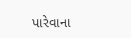પારેવાના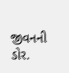જીવનની ડોર.